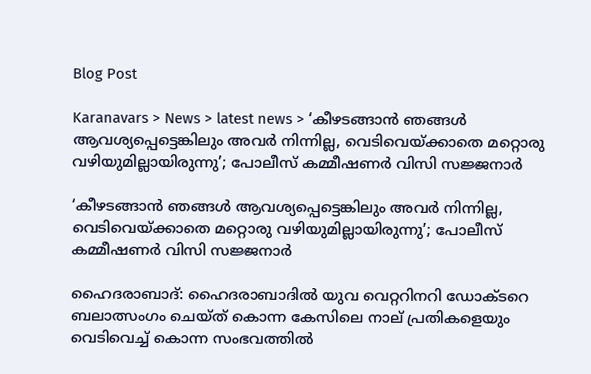Blog Post

Karanavars > News > latest news > ‘കീഴടങ്ങാന്‍ ഞങ്ങള്‍ ആവശ്യപ്പെട്ടെങ്കിലും അവര്‍ നിന്നില്ല, വെടിവെയ്ക്കാതെ മറ്റൊരു വഴിയുമില്ലായിരുന്നു’; പോലീസ് കമ്മീഷണര്‍ വിസി സജ്ജനാര്‍

‘കീഴടങ്ങാന്‍ ഞങ്ങള്‍ ആവശ്യപ്പെട്ടെങ്കിലും അവര്‍ നിന്നില്ല, വെടിവെയ്ക്കാതെ മറ്റൊരു വഴിയുമില്ലായിരുന്നു’; പോലീസ് കമ്മീഷണര്‍ വിസി സജ്ജനാര്‍

ഹൈദരാബാദ്: ഹൈദരാബാദില്‍ യുവ വെറ്ററിനറി ഡോക്ടറെ ബലാത്സംഗം ചെയ്ത് കൊന്ന കേസിലെ നാല് പ്രതികളെയും വെടിവെച്ച്‌ കൊന്ന സംഭവത്തില്‍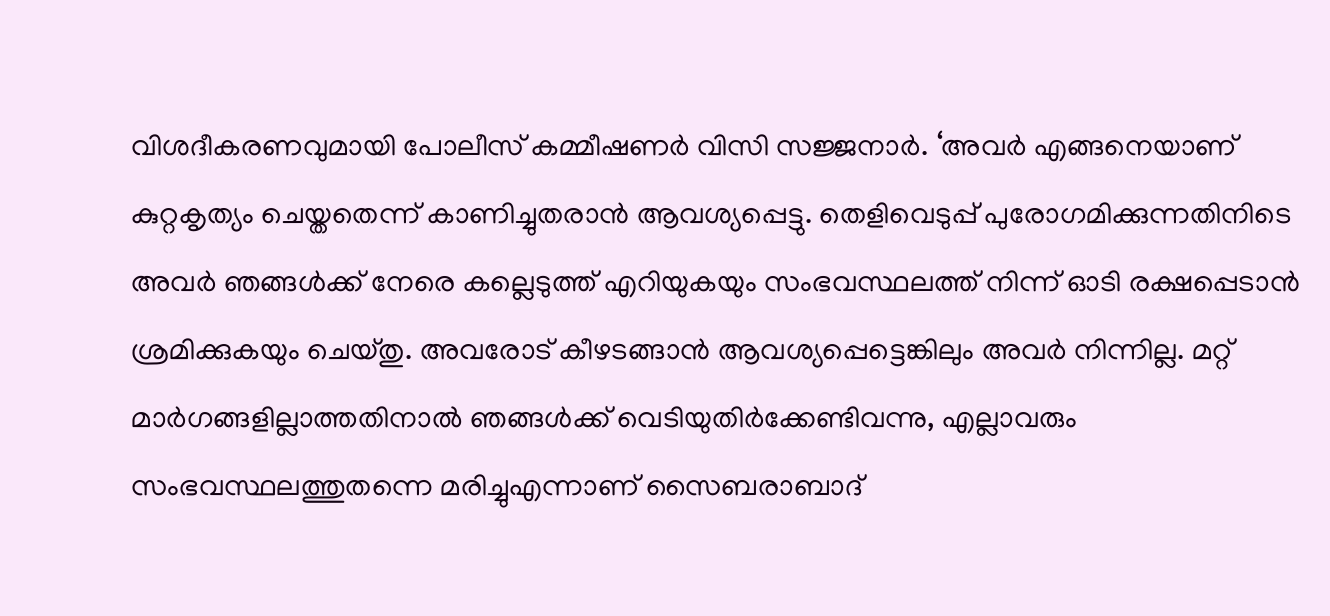വിശദീകരണവുമായി പോലീസ് കമ്മീഷണര്‍ വിസി സജ്ജനാര്‍. ‘അവര്‍ എങ്ങനെയാണ് കുറ്റകൃത്യം ചെയ്തതെന്ന് കാണിച്ചുതരാന്‍ ആവശ്യപ്പെട്ടു. തെളിവെടുപ്പ് പുരോഗമിക്കുന്നതിനിടെ അവര്‍ ഞങ്ങള്‍ക്ക് നേരെ കല്ലെടുത്ത് എറിയുകയും സംഭവസ്ഥലത്ത് നിന്ന് ഓടി രക്ഷപ്പെടാന്‍ ശ്രമിക്കുകയും ചെയ്തു. അവരോട് കീഴടങ്ങാന്‍ ആവശ്യപ്പെട്ടെങ്കിലും അവര്‍ നിന്നില്ല. മറ്റ് മാര്‍ഗങ്ങളില്ലാത്തതിനാല്‍ ഞങ്ങള്‍ക്ക് വെടിയുതിര്‍ക്കേണ്ടിവന്നു, എല്ലാവരും സംഭവസ്ഥലത്തുതന്നെ മരിച്ചുഎന്നാണ് സൈബരാബാദ്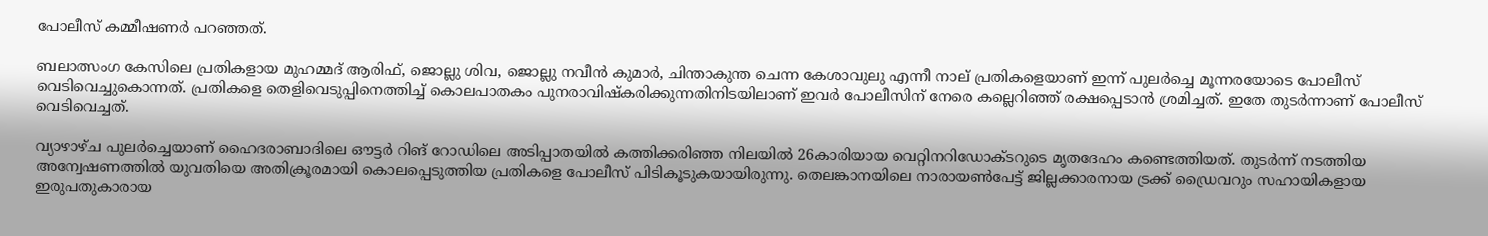പോലീസ് കമ്മീഷണര്‍ പറഞ്ഞത്.

ബലാത്സംഗ കേസിലെ പ്രതികളായ മുഹമ്മദ് ആരിഫ്, ജൊല്ലു ശിവ, ജൊല്ലു നവീന്‍ കുമാര്‍, ചിന്താകുന്ത ചെന്ന കേശാവുലു എന്നീ നാല് പ്രതികളെയാണ് ഇന്ന് പുലര്‍ച്ചെ മൂന്നരയോടെ പോലീസ് വെടിവെച്ചുകൊന്നത്. പ്രതികളെ തെളിവെടുപ്പിനെത്തിച്ച്‌ കൊലപാതകം പുനരാവിഷ്‌കരിക്കുന്നതിനിടയിലാണ് ഇവര്‍ പോലീസിന് നേരെ കല്ലെറിഞ്ഞ് രക്ഷപ്പെടാന്‍ ശ്രമിച്ചത്. ഇതേ തുടര്‍ന്നാണ് പോലീസ് വെടിവെച്ചത്.

വ്യാഴാഴ്ച പുലര്‍ച്ചെയാണ് ഹൈദരാബാദിലെ ഔട്ടര്‍ റിങ് റോഡിലെ അടിപ്പാതയില്‍ കത്തിക്കരിഞ്ഞ നിലയില്‍ 26കാരിയായ വെറ്റിനറിഡോക്ടറുടെ മൃതദേഹം കണ്ടെത്തിയത്. തുടര്‍ന്ന് നടത്തിയ അന്വേഷണത്തില്‍ യുവതിയെ അതിക്രൂരമായി കൊലപ്പെടുത്തിയ പ്രതികളെ പോലീസ് പിടികൂടുകയായിരുന്നു. തെലങ്കാനയിലെ നാരായണ്‍പേട്ട് ജില്ലക്കാരനായ ട്രക്ക് ഡ്രൈവറും സഹായികളായ ഇരുപതുകാരായ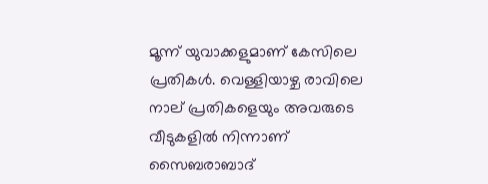മൂന്ന് യുവാക്കളുമാണ് കേസിലെ പ്രതികള്‍. വെള്ളിയാഴ്ച രാവിലെ നാല് പ്രതികളെയും അവരുടെ വീടുകളില്‍ നിന്നാണ് സൈബരാബാദ്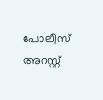പോലീസ് അറസ്റ്റ്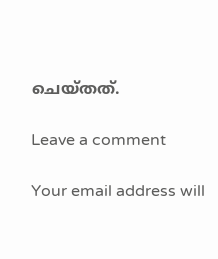ചെയ്തത്.

Leave a comment

Your email address will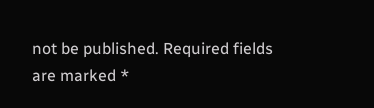not be published. Required fields are marked *